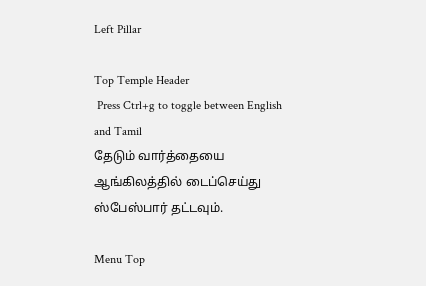Left Pillar

Top Temple Header
 Press Ctrl+g to toggle between English and Tamil
தேடும் வார்த்தையை ஆங்கிலத்தில் டைப்செய்து ஸ்பேஸ்பார் தட்டவும்.

Menu Top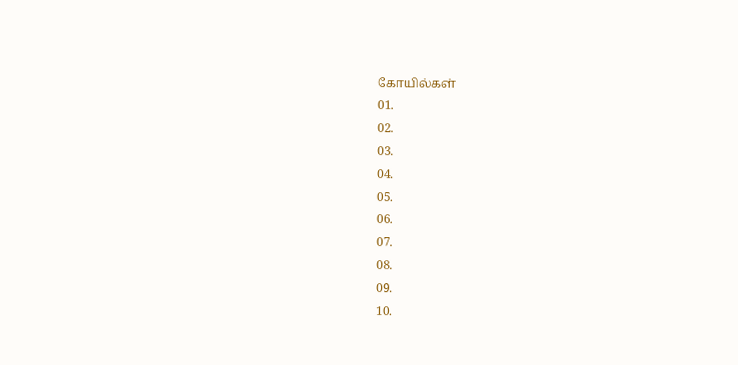கோயில்கள்
01.
02.
03.
04.
05.
06.
07.
08.
09.
10.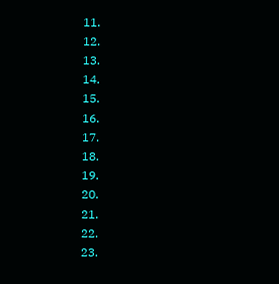11.
12.
13.
14.
15.
16.
17.
18.
19.
20.
21.
22.
23.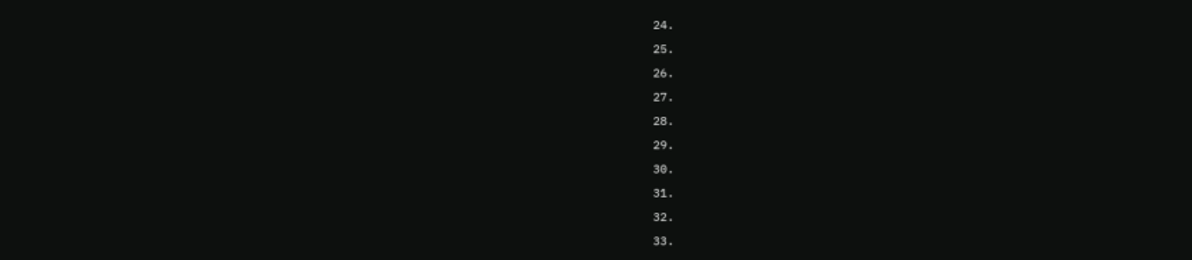24.
25.
26.
27.
28.
29.
30.
31.
32.
33.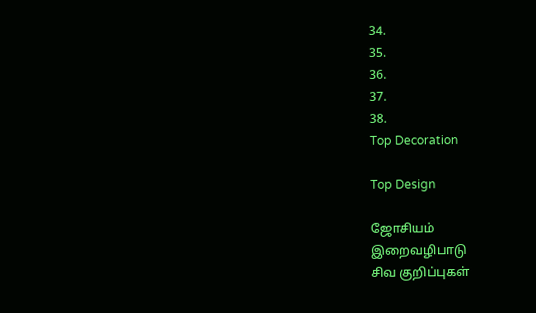34.
35.
36.
37.
38.
Top Decoration

Top Design

ஜோசியம்
இறைவழிபாடு
சிவ குறிப்புகள்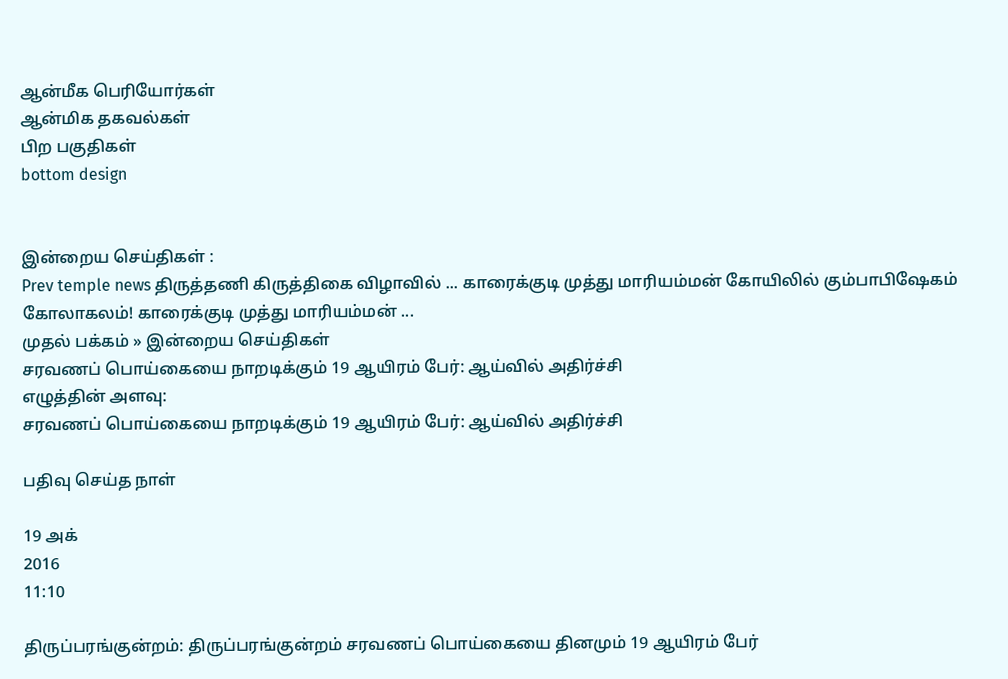ஆன்மீக பெரியோர்கள்
ஆன்மிக தகவல்கள்
பிற பகுதிகள்
bottom design


இன்றைய செய்திகள் :
Prev temple news திருத்தணி கிருத்திகை விழாவில் ... காரைக்குடி முத்து மாரியம்மன் கோயிலில் கும்பாபிஷேகம் கோலாகலம்! காரைக்குடி முத்து மாரியம்மன் ...
முதல் பக்கம் » இன்றைய செய்திகள்
சரவணப் பொய்கையை நாறடிக்கும் 19 ஆயிரம் பேர்: ஆய்வில் அதிர்ச்சி
எழுத்தின் அளவு:
சரவணப் பொய்கையை நாறடிக்கும் 19 ஆயிரம் பேர்: ஆய்வில் அதிர்ச்சி

பதிவு செய்த நாள்

19 அக்
2016
11:10

திருப்பரங்குன்றம்: திருப்பரங்குன்றம் சரவணப் பொய்கையை தினமும் 19 ஆயிரம் பேர்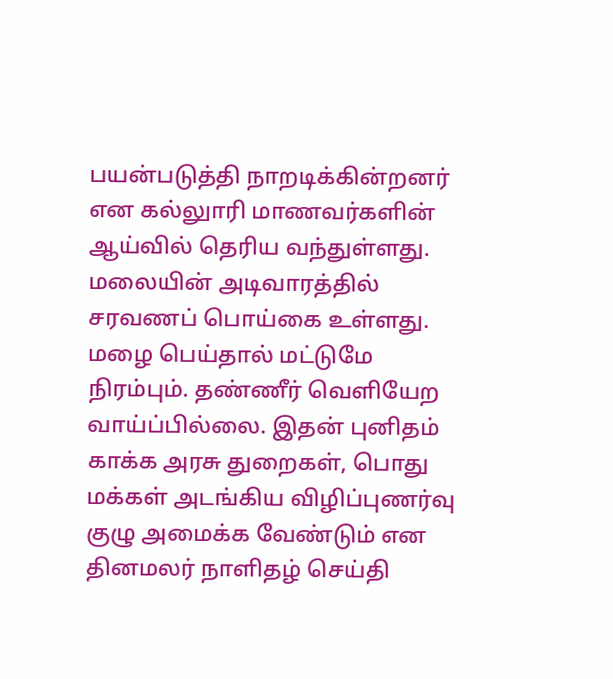பயன்படுத்தி நாறடிக்கின்றனர் என கல்லுாரி மாணவர்களின் ஆய்வில் தெரிய வந்துள்ளது. மலையின் அடிவாரத்தில் சரவணப் பொய்கை உள்ளது. மழை பெய்தால் மட்டுமே நிரம்பும். தண்ணீர் வெளியேற வாய்ப்பில்லை. இதன் புனிதம் காக்க அரசு துறைகள், பொது மக்கள் அடங்கிய விழிப்புணர்வு குழு அமைக்க வேண்டும் என தினமலர் நாளிதழ் செய்தி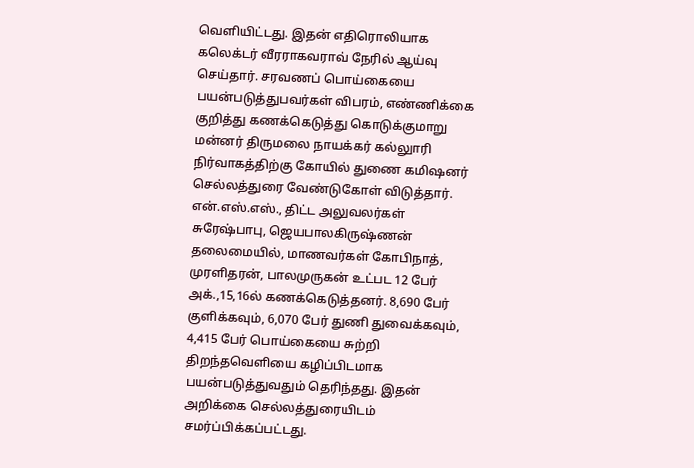வெளியிட்டது. இதன் எதிரொலியாக கலெக்டர் வீரராகவராவ் நேரில் ஆய்வு செய்தார். சரவணப் பொய்கையை பயன்படுத்துபவர்கள் விபரம், எண்ணிக்கை குறித்து கணக்கெடுத்து கொடுக்குமாறு மன்னர் திருமலை நாயக்கர் கல்லுாரி நிர்வாகத்திற்கு கோயில் துணை கமிஷனர் செல்லத்துரை வேண்டுகோள் விடுத்தார். என்.எஸ்.எஸ்., திட்ட அலுவலர்கள் சுரேஷ்பாபு, ஜெயபாலகிருஷ்ணன் தலைமையில், மாணவர்கள் கோபிநாத், முரளிதரன், பாலமுருகன் உட்பட 12 பேர் அக்.,15,16ல் கணக்கெடுத்தனர். 8,690 பேர் குளிக்கவும், 6,070 பேர் துணி துவைக்கவும், 4,415 பேர் பொய்கையை சுற்றி திறந்தவெளியை கழிப்பிடமாக பயன்படுத்துவதும் தெரிந்தது. இதன் அறிக்கை செல்லத்துரையிடம் சமர்ப்பிக்கப்பட்டது.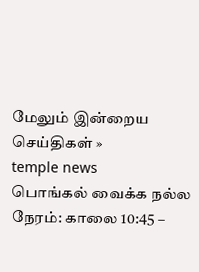மேலும் இன்றைய செய்திகள் »
temple news
பொங்கல் வைக்க நல்ல நேரம்: காலை 10:45 –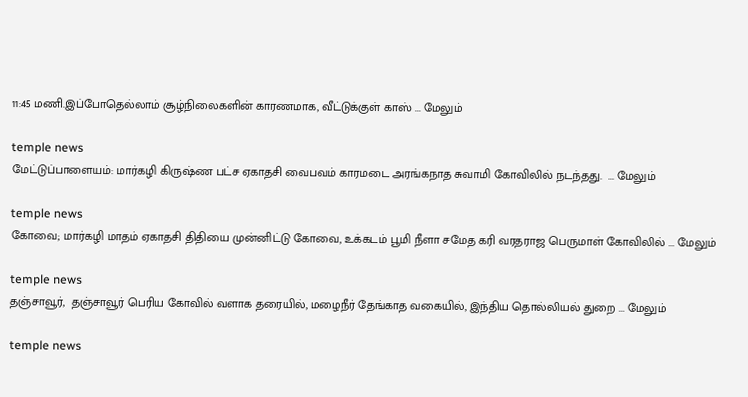11:45 மணி.இப்போதெல்லாம் சூழ்நிலைகளின் காரணமாக, வீட்டுக்குள் காஸ் ... மேலும்

temple news
மேட்டுப்பாளையம்: மார்கழி கிருஷ்ண பட்ச ஏகாதசி வைபவம் காரமடை அரங்கநாத சுவாமி கோவிலில் நடந்தது.  ... மேலும்

temple news
கோவை; மார்கழி மாதம் ஏகாதசி திதியை முன்னிட்டு கோவை, உக்கடம் பூமி நீளா சமேத கரி வரதராஜ பெருமாள் கோவிலில் ... மேலும்

temple news
தஞ்சாவூர்,  தஞ்சாவூர் பெரிய கோவில் வளாக தரையில், மழைநீர் தேங்காத வகையில், இந்திய தொல்லியல் துறை ... மேலும்

temple news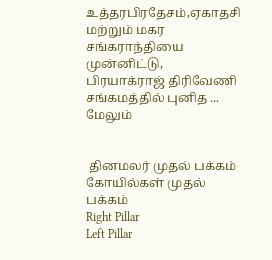உத்தரபிரதேசம்,ஏகாதசி மற்றும் மகர சங்கராந்தியை முன்னிட்டு, பிரயாக்ராஜ் திரிவேணி சங்கமத்தில் புனித ... மேலும்


 தினமலர் முதல் பக்கம்   கோயில்கள் முதல் பக்கம்
Right Pillar
Left Pillar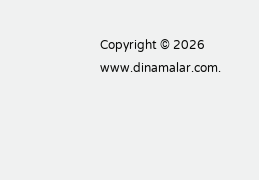Copyright © 2026 www.dinamalar.com.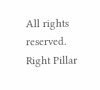All rights reserved.
Right Pillar